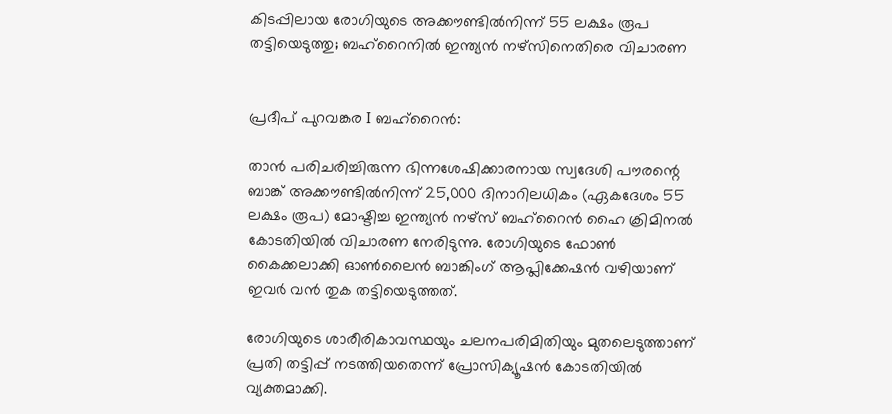കിടപ്പിലായ രോഗിയുടെ അക്കൗണ്ടിൽനിന്ന് 55 ലക്ഷം രൂപ തട്ടിയെടുത്തു; ബഹ്‌റൈനിൽ ഇന്ത്യൻ നഴ്‌സിനെതിരെ വിചാരണ


പ്രദീപ് പുറവങ്കര I ബഹ്റൈൻ:

താൻ പരിചരിച്ചിരുന്ന ഭിന്നശേഷിക്കാരനായ സ്വദേശി പൗരന്റെ ബാങ്ക് അക്കൗണ്ടിൽനിന്ന് 25,000 ദിനാറിലധികം (ഏകദേശം 55 ലക്ഷം രൂപ) മോഷ്ടിച്ച ഇന്ത്യൻ നഴ്‌സ് ബഹ്‌റൈൻ ഹൈ ക്രിമിനൽ കോടതിയിൽ വിചാരണ നേരിടുന്നു. രോഗിയുടെ ഫോൺ കൈക്കലാക്കി ഓൺലൈൻ ബാങ്കിംഗ് ആപ്ലിക്കേഷൻ വഴിയാണ് ഇവർ വൻ തുക തട്ടിയെടുത്തത്.

രോഗിയുടെ ശാരീരികാവസ്ഥയും ചലനപരിമിതിയും മുതലെടുത്താണ് പ്രതി തട്ടിപ്പ് നടത്തിയതെന്ന് പ്രോസിക്യൂഷൻ കോടതിയിൽ വ്യക്തമാക്കി.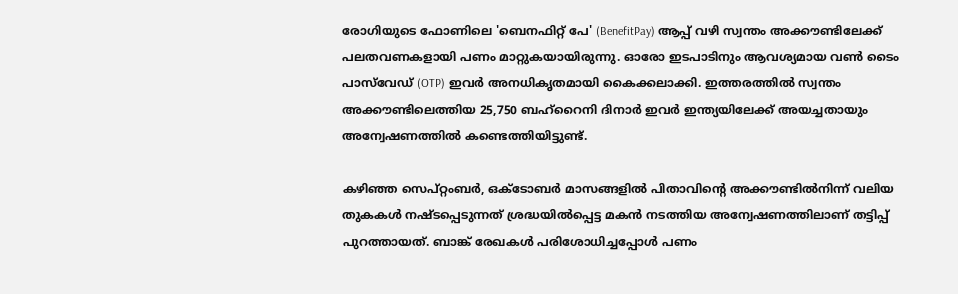രോഗിയുടെ ഫോണിലെ 'ബെനഫിറ്റ് പേ' (BenefitPay) ആപ്പ് വഴി സ്വന്തം അക്കൗണ്ടിലേക്ക് പലതവണകളായി പണം മാറ്റുകയായിരുന്നു. ഓരോ ഇടപാടിനും ആവശ്യമായ വൺ ടൈം പാസ്‌വേഡ് (OTP) ഇവർ അനധികൃതമായി കൈക്കലാക്കി. ഇത്തരത്തിൽ സ്വന്തം അക്കൗണ്ടിലെത്തിയ 25,750 ബഹ്‌റൈനി ദിനാർ ഇവർ ഇന്ത്യയിലേക്ക് അയച്ചതായും അന്വേഷണത്തിൽ കണ്ടെത്തിയിട്ടുണ്ട്.

കഴിഞ്ഞ സെപ്റ്റംബർ, ഒക്ടോബർ മാസങ്ങളിൽ പിതാവിന്റെ അക്കൗണ്ടിൽനിന്ന് വലിയ തുകകൾ നഷ്ടപ്പെടുന്നത് ശ്രദ്ധയിൽപ്പെട്ട മകൻ നടത്തിയ അന്വേഷണത്തിലാണ് തട്ടിപ്പ് പുറത്തായത്. ബാങ്ക് രേഖകൾ പരിശോധിച്ചപ്പോൾ പണം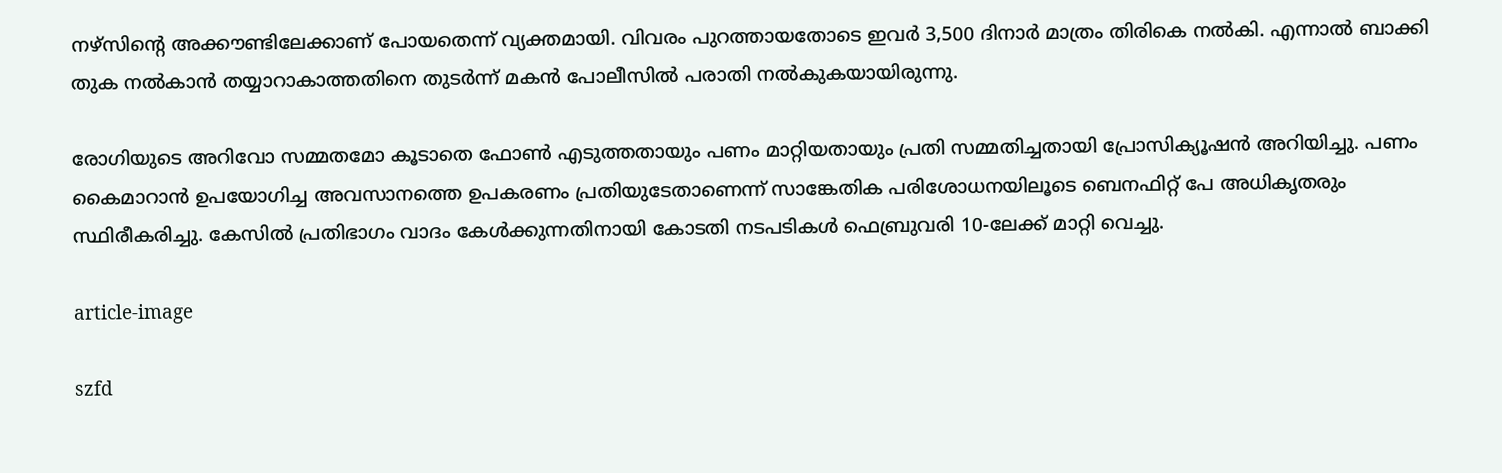നഴ്‌സിന്റെ അക്കൗണ്ടിലേക്കാണ് പോയതെന്ന് വ്യക്തമായി. വിവരം പുറത്തായതോടെ ഇവർ 3,500 ദിനാർ മാത്രം തിരികെ നൽകി. എന്നാൽ ബാക്കി തുക നൽകാൻ തയ്യാറാകാത്തതിനെ തുടർന്ന് മകൻ പോലീസിൽ പരാതി നൽകുകയായിരുന്നു.

രോഗിയുടെ അറിവോ സമ്മതമോ കൂടാതെ ഫോൺ എടുത്തതായും പണം മാറ്റിയതായും പ്രതി സമ്മതിച്ചതായി പ്രോസിക്യൂഷൻ അറിയിച്ചു. പണം കൈമാറാൻ ഉപയോഗിച്ച അവസാനത്തെ ഉപകരണം പ്രതിയുടേതാണെന്ന് സാങ്കേതിക പരിശോധനയിലൂടെ ബെനഫിറ്റ് പേ അധികൃതരും സ്ഥിരീകരിച്ചു. കേസിൽ പ്രതിഭാഗം വാദം കേൾക്കുന്നതിനായി കോടതി നടപടികൾ ഫെബ്രുവരി 10-ലേക്ക് മാറ്റി വെച്ചു.

article-image

szfd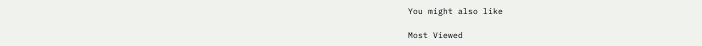You might also like

Most Viewed